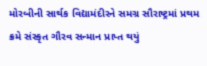મોરબીની સાર્થક વિદ્યામંદીરને સમગ્ર સૌરાષ્ટ્રમાં પ્રથમ ક્રમે સંસ્કૃત ગૌરવ સન્માન પ્રાપ્ત થયું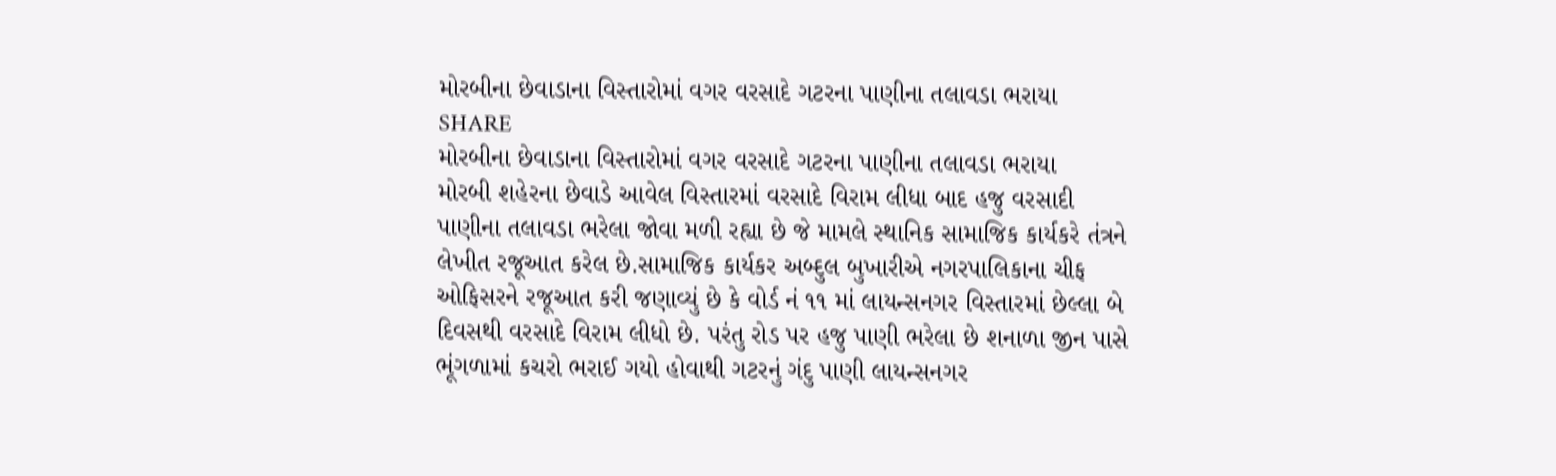મોરબીના છેવાડાના વિસ્તારોમાં વગર વરસાદે ગટરના પાણીના તલાવડા ભરાયા
SHARE
મોરબીના છેવાડાના વિસ્તારોમાં વગર વરસાદે ગટરના પાણીના તલાવડા ભરાયા
મોરબી શહેરના છેવાડે આવેલ વિસ્તારમાં વરસાદે વિરામ લીધા બાદ હજુ વરસાદી પાણીના તલાવડા ભરેલા જોવા મળી રહ્યા છે જે મામલે સ્થાનિક સામાજિક કાર્યકરે તંત્રને લેખીત રજૂઆત કરેલ છે.સામાજિક કાર્યકર અબ્દુલ બુખારીએ નગરપાલિકાના ચીફ ઓફિસરને રજૂઆત કરી જણાવ્યું છે કે વોર્ડ નં ૧૧ માં લાયન્સનગર વિસ્તારમાં છેલ્લા બે દિવસથી વરસાદે વિરામ લીધો છે. પરંતુ રોડ પર હજુ પાણી ભરેલા છે શનાળા જીન પાસે ભૂંગળામાં કચરો ભરાઈ ગયો હોવાથી ગટરનું ગંદુ પાણી લાયન્સનગર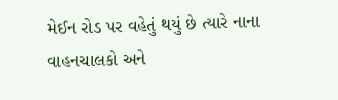મેઈન રોડ પર વહેતું થયું છે ત્યારે નાના વાહનચાલકો અને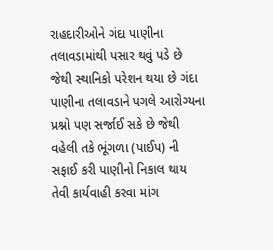રાહદારીઓને ગંદા પાણીના તલાવડામાંથી પસાર થવું પડે છે જેથી સ્થાનિકો પરેશન થયા છે ગંદા પાણીના તલાવડાને પગલે આરોગ્યના પ્રશ્નો પણ સર્જાઈ સકે છે જેથી વહેલી તકે ભૂંગળા (પાઈપ) ની સફાઈ કરી પાણીનો નિકાલ થાય તેવી કાર્યવાહી કરવા માંગ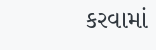કરવામાં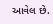આવેલ છે.